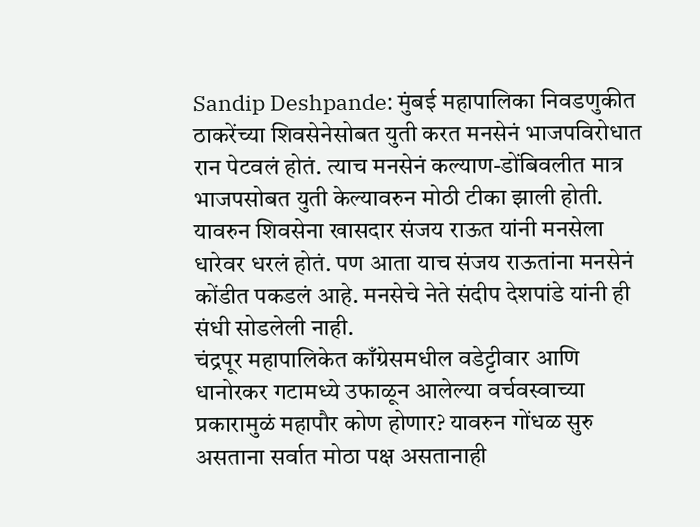Sandip Deshpande: मुंबई महापालिका निवडणुकीत ठाकरेंच्या शिवसेनेसोबत युती करत मनसेनं भाजपविरोधात रान पेटवलं होतं. त्याच मनसेनं कल्याण-डोंबिवलीत मात्र भाजपसोबत युती केल्यावरुन मोठी टीका झाली होती. यावरुन शिवसेना खासदार संजय राऊत यांनी मनसेला धारेवर धरलं होतं. पण आता याच संजय राऊतांना मनसेनं कोंडीत पकडलं आहे. मनसेचे नेते संदीप देशपांडे यांनी ही संधी सोडलेली नाही.
चंद्रपूर महापालिकेत काँग्रेसमधील वडेट्टीवार आणि धानोरकर गटामध्ये उफाळून आलेल्या वर्चवस्वाच्या प्रकारामुळं महापौर कोण होणार? यावरुन गोंधळ सुरु असताना सर्वात मोठा पक्ष असतानाही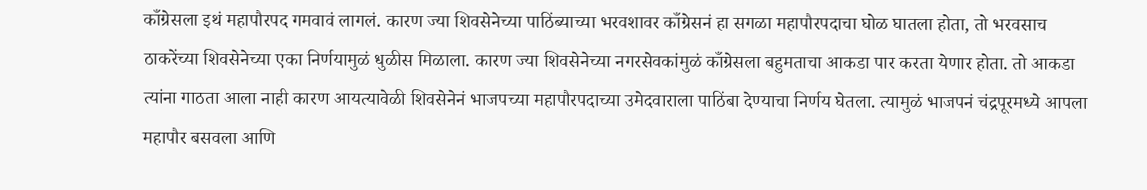काँग्रेसला इथं महापौरपद गमवावं लागलं. कारण ज्या शिवसेनेच्या पाठिंब्याच्या भरवशावर काँग्रेसनं हा सगळा महापौरपदाचा घोळ घातला होता, तो भरवसाच ठाकरेंच्या शिवसेनेच्या एका निर्णयामुळं धुळीस मिळाला. कारण ज्या शिवसेनेच्या नगरसेवकांमुळं काँग्रेसला बहुमताचा आकडा पार करता येणार होता. तो आकडा त्यांना गाठता आला नाही कारण आयत्यावेळी शिवसेनेनं भाजपच्या महापौरपदाच्या उमेदवाराला पाठिंबा देण्याचा निर्णय घेतला. त्यामुळं भाजपनं चंद्रपूरमध्ये आपला महापौर बसवला आणि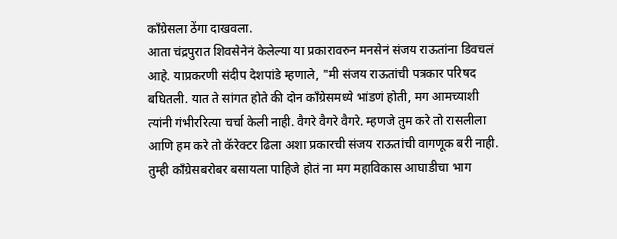काँग्रेसला ठेंगा दाखवला.
आता चंद्रपुरात शिवसेनेनं केलेल्या या प्रकारावरुन मनसेनं संजय राऊतांना डिवचलं आहे. याप्रकरणी संदीप देशपांडे म्हणाले, "मी संजय राऊतांची पत्रकार परिषद बघितली. यात ते सांगत होते की दोन काँग्रेसमध्ये भांडणं होती, मग आमच्याशी त्यांनी गंभीररित्या चर्चा केली नाही. वैगरे वैगरे वैगरे. म्हणजे तुम करे तो रासलीला आणि हम करे तो कॅरेक्टर ढिला अशा प्रकारची संजय राऊतांची वागणूक बरी नाही. तुम्ही काँग्रेसबरोबर बसायला पाहिजे होतं ना मग महाविकास आघाडीचा भाग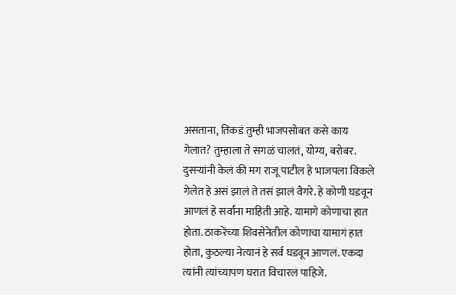असताना, तिकडं तुम्ही भाजपसोबत कसे काय गेलात? तुम्हाला ते सगळं चालतं, योग्य, बरोबर.
दुसऱ्यांनी केलं की मग राजू पाटील हे भाजपला विकले गेलेत हे असं झालं ते तसं झालं वैगरे. हे कोणी घडवून आणलं हे सर्वांना माहिती आहे. यामागे कोणाचा हात होता. ठाकरेंच्या शिवसेनेतील कोणाचा यामागं हात होता, कुठल्या नेत्यानं हे सर्व घडवून आणलं. एकदा त्यांनी त्यांच्यापण घरात विचारलं पाहिजे.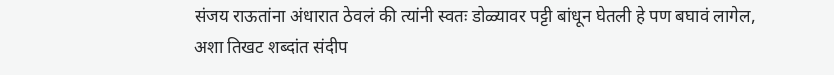संजय राऊतांना अंधारात ठेवलं की त्यांनी स्वतः डोळ्यावर पट्टी बांधून घेतली हे पण बघावं लागेल, अशा तिखट शब्दांत संदीप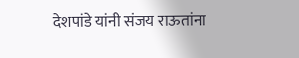देशपांडे यांनी संजय राऊतांना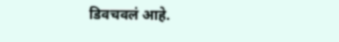डिवचवलं आहे.